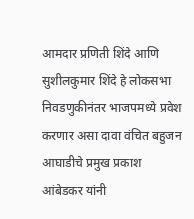आमदार प्रणिती शिंदे आणि सुशीलकुमार शिंदे हे लोकसभा निवडणुकीनंतर भाजपमध्ये प्रवेश करणार असा दावा वंचित बहुजन आघाडीचे प्रमुख प्रकाश आंबेडकर यांनी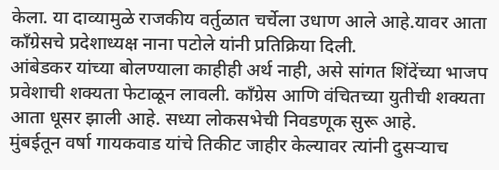केला. या दाव्यामुळे राजकीय वर्तुळात चर्चेला उधाण आले आहे.यावर आता काँग्रेसचे प्रदेशाध्यक्ष नाना पटोले यांनी प्रतिक्रिया दिली.
आंबेडकर यांच्या बोलण्याला काहीही अर्थ नाही, असे सांगत शिंदेंच्या भाजप प्रवेशाची शक्यता फेटाळून लावली. काँग्रेस आणि वंचितच्या युतीची शक्यता आता धूसर झाली आहे. सध्या लोकसभेची निवडणूक सुरू आहे.
मुंबईतून वर्षा गायकवाड यांचे तिकीट जाहीर केल्यावर त्यांनी दुसऱ्याच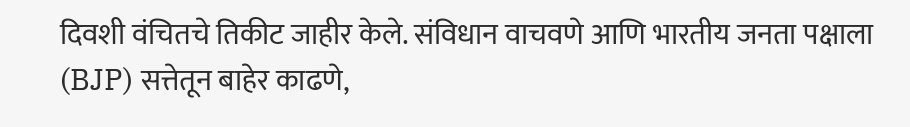दिवशी वंचितचे तिकीट जाहीर केले. संविधान वाचवणे आणि भारतीय जनता पक्षाला (BJP) सत्तेतून बाहेर काढणे,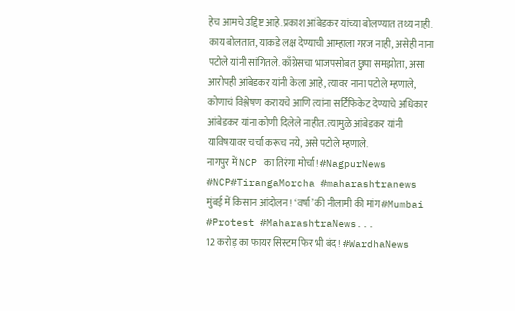हेच आमचे उद्दिष्ट आहे.प्रकाश आंबेडकर यांच्या बोलण्यात तथ्य नाही.
काय बोलतात, याकडे लक्ष देण्याची आम्हाला गरज नाही, असेही नाना पटोले यांनी सांगितले. काँग्रेसचा भाजपसोबत छुपा समझोता, असा आरोपही आंबेडकर यांनी केला आहे, त्यावर नाना पटोले म्हणाले, कोणाचं विश्लेषण करायचे आणि त्यांना सर्टिफिकेट देण्याचे अधिकार आंबेडकर यांना कोणी दिलेले नाहीत. त्यामुळे आंबेडकर यांनी याविषयावर चर्चा करूच नये, असे पटोले म्हणाले.
नागपुर में NCP का तिरंगा मोर्चा! #NagpurNews #NCP#TirangaMorcha #maharashtranews
मुंबई में किसान आंदोलन! ‘वर्षा’ की नीलामी की मांग #Mumbai #Protest #MaharashtraNews...
12 करोड़ का फायर सिस्टम फिर भी बंद! #WardhaNews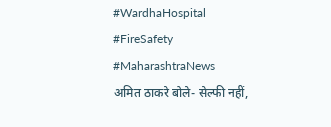#WardhaHospital #FireSafety #MaharashtraNews
अमित ठाकरे बोले- सेल्फी नहीं,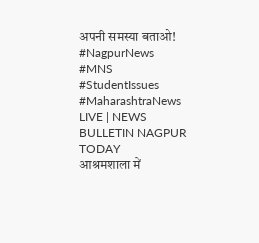अपनी समस्या बताओ! #NagpurNews #MNS #StudentIssues #MaharashtraNews
LIVE | NEWS BULLETIN NAGPUR TODAY
आश्रमशाला में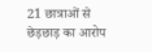21 छात्राओं से छेड़छाड़ का आरोप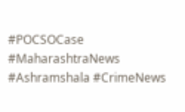#POCSOCase #MaharashtraNews #Ashramshala #CrimeNews